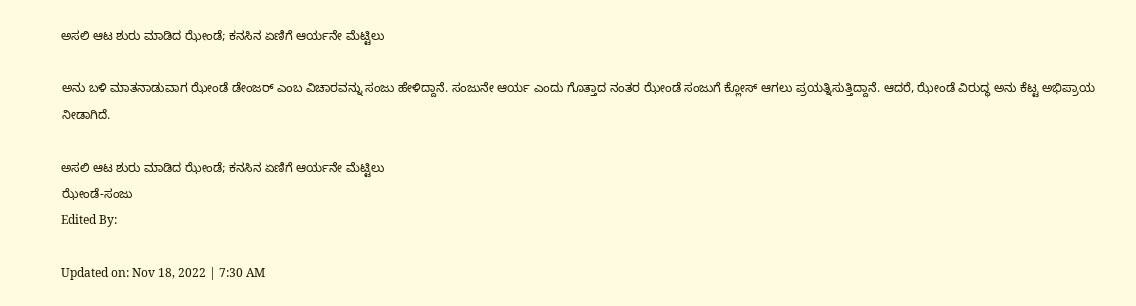ಅಸಲಿ ಆಟ ಶುರು ಮಾಡಿದ ಝೇಂಡೆ; ಕನಸಿನ ಏಣಿಗೆ ಆರ್ಯನೇ ಮೆಟ್ಟಿಲು

ಅನು ಬಳಿ ಮಾತನಾಡುವಾಗ ಝೇಂಡೆ ಡೇಂಜರ್ ಎಂಬ ವಿಚಾರವನ್ನು ಸಂಜು ಹೇಳಿದ್ದಾನೆ. ಸಂಜುನೇ ಆರ್ಯ ಎಂದು ಗೊತ್ತಾದ ನಂತರ ಝೇಂಡೆ ಸಂಜುಗೆ ಕ್ಲೋಸ್ ಆಗಲು ಪ್ರಯತ್ನಿಸುತ್ತಿದ್ದಾನೆ. ಆದರೆ, ಝೇಂಡೆ ವಿರುದ್ಧ ಅನು ಕೆಟ್ಟ ಅಭಿಪ್ರಾಯ ನೀಡಾಗಿದೆ.

ಅಸಲಿ ಆಟ ಶುರು ಮಾಡಿದ ಝೇಂಡೆ; ಕನಸಿನ ಏಣಿಗೆ ಆರ್ಯನೇ ಮೆಟ್ಟಿಲು
ಝೇಂಡೆ-ಸಂಜು
Edited By:

Updated on: Nov 18, 2022 | 7:30 AM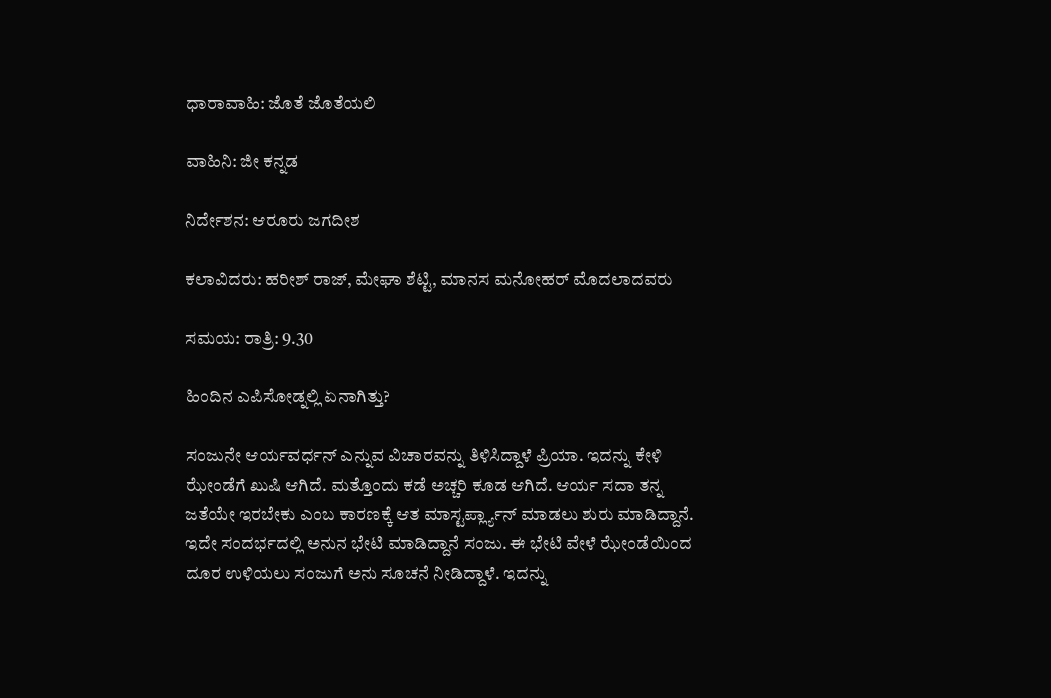ಧಾರಾವಾಹಿ: ಜೊತೆ ಜೊತೆಯಲಿ

ವಾಹಿನಿ: ಜೀ ಕನ್ನಡ

ನಿರ್ದೇಶನ: ಆರೂರು ಜಗದೀಶ

ಕಲಾವಿದರು: ಹರೀಶ್ ರಾಜ್, ಮೇಘಾ ಶೆಟ್ಟಿ, ಮಾನಸ ಮನೋಹರ್ ಮೊದಲಾದವರು

ಸಮಯ: ರಾತ್ರಿ: 9.30

ಹಿಂದಿನ ಎಪಿಸೋಡ್ನಲ್ಲಿ ಏನಾಗಿತ್ತು?

ಸಂಜುನೇ ಆರ್ಯವರ್ಧನ್ ಎನ್ನುವ ವಿಚಾರವನ್ನು ತಿಳಿಸಿದ್ದಾಳೆ ಪ್ರಿಯಾ. ಇದನ್ನು ಕೇಳಿ ಝೇಂಡೆಗೆ ಖುಷಿ ಆಗಿದೆ. ಮತ್ತೊಂದು ಕಡೆ ಅಚ್ಚರಿ ಕೂಡ ಆಗಿದೆ. ಆರ್ಯ ಸದಾ ತನ್ನ ಜತೆಯೇ ಇರಬೇಕು ಎಂಬ ಕಾರಣಕ್ಕೆ ಆತ ಮಾಸ್ಟರ್ಪ್ಲ್ಯಾನ್ ಮಾಡಲು ಶುರು ಮಾಡಿದ್ದಾನೆ. ಇದೇ ಸಂದರ್ಭದಲ್ಲಿ ಅನುನ ಭೇಟಿ ಮಾಡಿದ್ದಾನೆ ಸಂಜು. ಈ ಭೇಟಿ ವೇಳೆ ಝೇಂಡೆಯಿಂದ ದೂರ ಉಳಿಯಲು ಸಂಜುಗೆ ಅನು ಸೂಚನೆ ನೀಡಿದ್ದಾಳೆ. ಇದನ್ನು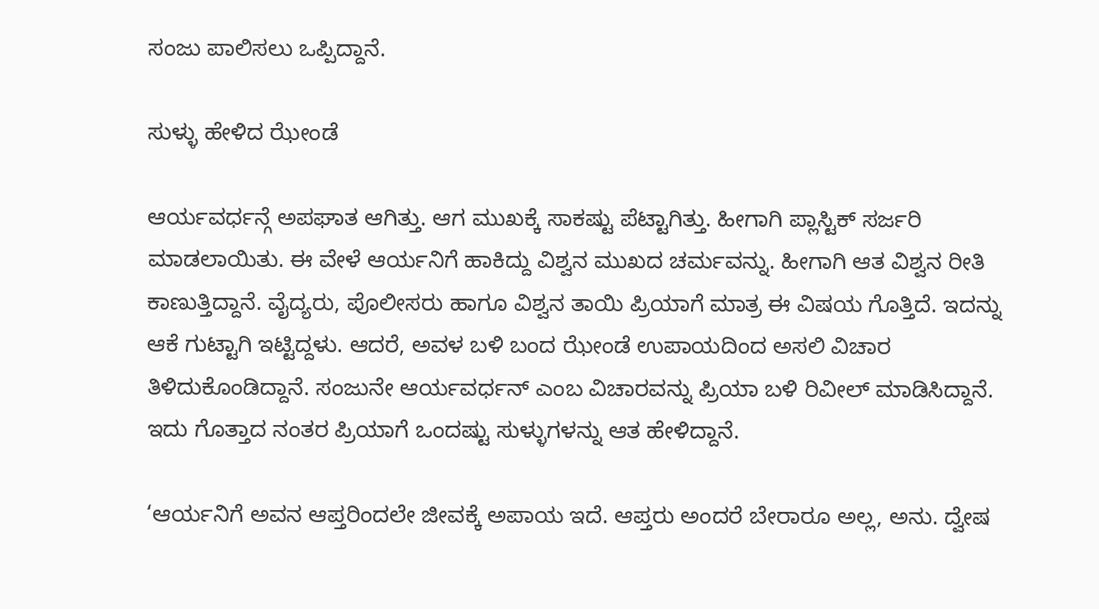ಸಂಜು ಪಾಲಿಸಲು ಒಪ್ಪಿದ್ದಾನೆ.

ಸುಳ್ಳು ಹೇಳಿದ ಝೇಂಡೆ

ಆರ್ಯವರ್ಧನ್ಗೆ ಅಪಘಾತ ಆಗಿತ್ತು. ಆಗ ಮುಖಕ್ಕೆ ಸಾಕಷ್ಟು ಪೆಟ್ಟಾಗಿತ್ತು. ಹೀಗಾಗಿ ಪ್ಲಾಸ್ಟಿಕ್ ಸರ್ಜರಿ ಮಾಡಲಾಯಿತು. ಈ ವೇಳೆ ಆರ್ಯನಿಗೆ ಹಾಕಿದ್ದು ವಿಶ್ವನ ಮುಖದ ಚರ್ಮವನ್ನು. ಹೀಗಾಗಿ ಆತ ವಿಶ್ವನ ರೀತಿ ಕಾಣುತ್ತಿದ್ದಾನೆ. ವೈದ್ಯರು, ಪೊಲೀಸರು ಹಾಗೂ ವಿಶ್ವನ ತಾಯಿ ಪ್ರಿಯಾಗೆ ಮಾತ್ರ ಈ ವಿಷಯ ಗೊತ್ತಿದೆ. ಇದನ್ನು ಆಕೆ ಗುಟ್ಟಾಗಿ ಇಟ್ಟಿದ್ದಳು. ಆದರೆ, ಅವಳ ಬಳಿ ಬಂದ ಝೇಂಡೆ ಉಪಾಯದಿಂದ ಅಸಲಿ ವಿಚಾರ ತಿಳಿದುಕೊಂಡಿದ್ದಾನೆ. ಸಂಜುನೇ ಆರ್ಯವರ್ಧನ್ ಎಂಬ ವಿಚಾರವನ್ನು ಪ್ರಿಯಾ ಬಳಿ ರಿವೀಲ್ ಮಾಡಿಸಿದ್ದಾನೆ. ಇದು ಗೊತ್ತಾದ ನಂತರ ಪ್ರಿಯಾಗೆ ಒಂದಷ್ಟು ಸುಳ್ಳುಗಳನ್ನು ಆತ ಹೇಳಿದ್ದಾನೆ.

‘ಆರ್ಯನಿಗೆ ಅವನ ಆಪ್ತರಿಂದಲೇ ಜೀವಕ್ಕೆ ಅಪಾಯ ಇದೆ. ಆಪ್ತರು ಅಂದರೆ ಬೇರಾರೂ ಅಲ್ಲ, ಅನು. ದ್ವೇಷ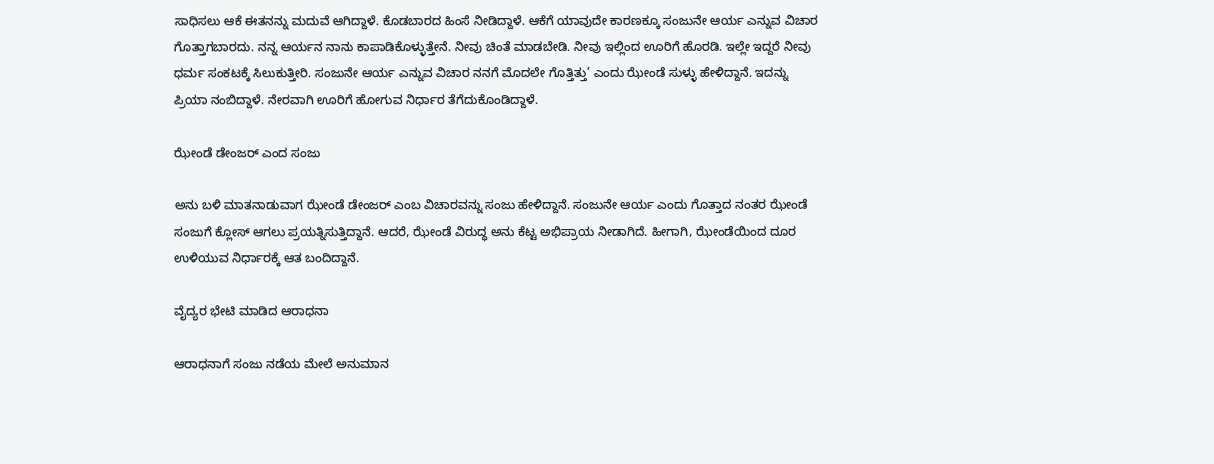ಸಾಧಿಸಲು ಆಕೆ ಈತನನ್ನು ಮದುವೆ ಆಗಿದ್ದಾಳೆ. ಕೊಡಬಾರದ ಹಿಂಸೆ ನೀಡಿದ್ದಾಳೆ. ಆಕೆಗೆ ಯಾವುದೇ ಕಾರಣಕ್ಕೂ ಸಂಜುನೇ ಆರ್ಯ ಎನ್ನುವ ವಿಚಾರ ಗೊತ್ತಾಗಬಾರದು. ನನ್ನ ಆರ್ಯನ ನಾನು ಕಾಪಾಡಿಕೊಳ್ಳುತ್ತೇನೆ. ನೀವು ಚಿಂತೆ ಮಾಡಬೇಡಿ. ನೀವು ಇಲ್ಲಿಂದ ಊರಿಗೆ ಹೊರಡಿ. ಇಲ್ಲೇ ಇದ್ದರೆ ನೀವು ಧರ್ಮ ಸಂಕಟಕ್ಕೆ ಸಿಲುಕುತ್ತೀರಿ. ಸಂಜುನೇ ಆರ್ಯ ಎನ್ನುವ ವಿಚಾರ ನನಗೆ ಮೊದಲೇ ಗೊತ್ತಿತ್ತು’ ಎಂದು ಝೇಂಡೆ ಸುಳ್ಳು ಹೇಳಿದ್ದಾನೆ. ಇದನ್ನು ಪ್ರಿಯಾ ನಂಬಿದ್ದಾಳೆ. ನೇರವಾಗಿ ಊರಿಗೆ ಹೋಗುವ ನಿರ್ಧಾರ ತೆಗೆದುಕೊಂಡಿದ್ದಾಳೆ.

ಝೇಂಡೆ ಡೇಂಜರ್ ಎಂದ ಸಂಜು

ಅನು ಬಳಿ ಮಾತನಾಡುವಾಗ ಝೇಂಡೆ ಡೇಂಜರ್ ಎಂಬ ವಿಚಾರವನ್ನು ಸಂಜು ಹೇಳಿದ್ದಾನೆ. ಸಂಜುನೇ ಆರ್ಯ ಎಂದು ಗೊತ್ತಾದ ನಂತರ ಝೇಂಡೆ ಸಂಜುಗೆ ಕ್ಲೋಸ್ ಆಗಲು ಪ್ರಯತ್ನಿಸುತ್ತಿದ್ದಾನೆ. ಆದರೆ, ಝೇಂಡೆ ವಿರುದ್ಧ ಅನು ಕೆಟ್ಟ ಅಭಿಪ್ರಾಯ ನೀಡಾಗಿದೆ. ಹೀಗಾಗಿ, ಝೇಂಡೆಯಿಂದ ದೂರ ಉಳಿಯುವ ನಿರ್ಧಾರಕ್ಕೆ ಆತ ಬಂದಿದ್ದಾನೆ.

ವೈದ್ಯರ ಭೇಟಿ ಮಾಡಿದ ಆರಾಧನಾ

ಆರಾಧನಾಗೆ ಸಂಜು ನಡೆಯ ಮೇಲೆ ಅನುಮಾನ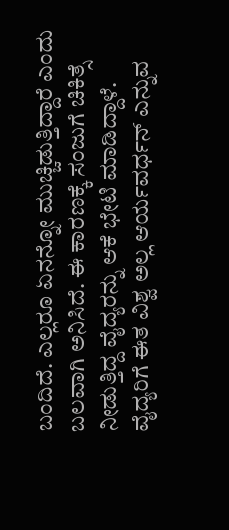ಬಂದಿದೆ. ಎಲ್ಲರೂ ಏನನ್ನೋ ಮುಚ್ಚಿಡುತ್ತಿದ್ದಾರೆ ಎಂದು ಬಲವಾಗಿ ಅನಿಸಿದೆ. ಈ ಕಾರಣಕ್ಕೆ ಸಂಜುಗೆ ಚಿಕಿತ್ಸೆ ನೀಡುತ್ತಿದ್ದ ವೈದ್ಯರನ್ನು ಆಕೆ ಭೇಟಿ ಮಾಡಿದ್ದಾಳೆ. ವೈದ್ಯರಿಗೆ ಈತ ವಿಶ್ವ ಅಲ್ಲ ಆರ್ಯವರ್ಧನ್ ಎನ್ನುವ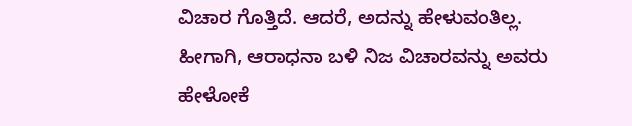ವಿಚಾರ ಗೊತ್ತಿದೆ. ಆದರೆ, ಅದನ್ನು ಹೇಳುವಂತಿಲ್ಲ. ಹೀಗಾಗಿ, ಆರಾಧನಾ ಬಳಿ ನಿಜ ವಿಚಾರವನ್ನು ಅವರು ಹೇಳೋಕೆ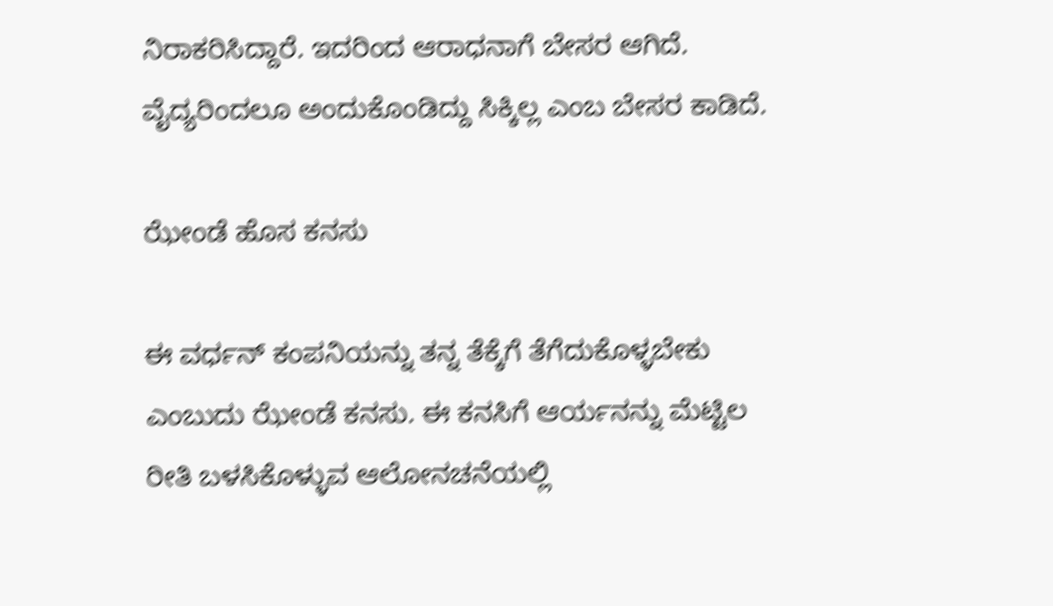ನಿರಾಕರಿಸಿದ್ದಾರೆ. ಇದರಿಂದ ಆರಾಧನಾಗೆ ಬೇಸರ ಆಗಿದೆ. ವೈದ್ಯರಿಂದಲೂ ಅಂದುಕೊಂಡಿದ್ದು ಸಿಕ್ಕಿಲ್ಲ ಎಂಬ ಬೇಸರ ಕಾಡಿದೆ.

ಝೇಂಡೆ ಹೊಸ ಕನಸು

ಈ ವರ್ಧನ್ ಕಂಪನಿಯನ್ನು ತನ್ನ ತೆಕ್ಕೆಗೆ ತೆಗೆದುಕೊಳ್ಳಬೇಕು ಎಂಬುದು ಝೇಂಡೆ ಕನಸು. ಈ ಕನಸಿಗೆ ಆರ್ಯನನ್ನು ಮೆಟ್ಟಿಲ ರೀತಿ ಬಳಸಿಕೊಳ್ಳುವ ಆಲೋನಚನೆಯಲ್ಲಿ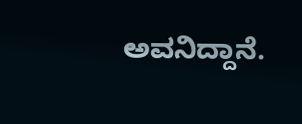ಅವನಿದ್ದಾನೆ.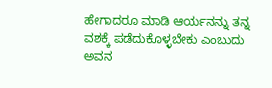ಹೇಗಾದರೂ ಮಾಡಿ ಆರ್ಯನನ್ನು ತನ್ನ ವಶಕ್ಕೆ ಪಡೆದುಕೊಳ್ಳಬೇಕು ಎಂಬುದು ಅವನ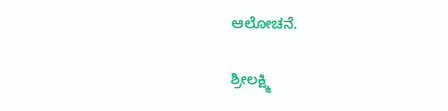ಆಲೋಚನೆ.

ಶ್ರೀಲಕ್ಷ್ಮಿ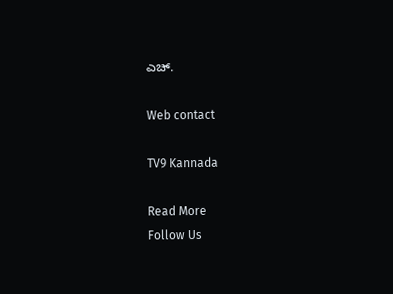ಎಚ್.

Web contact

TV9 Kannada

Read More
Follow Us